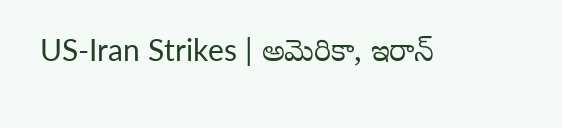US-Iran Strikes | అమెరికా, ఇరాన్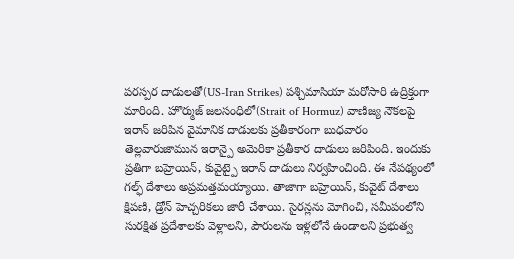పరస్పర దాడులతో(US-Iran Strikes) పశ్చిమాసియా మరోసారి ఉద్రిక్తంగా మారింది. హొర్ముజ్ జలసంధిలో(Strait of Hormuz) వాణిజ్య నౌకలపై ఇరాన్ జరిపిన వైమానిక దాడులకు ప్రతీకారంగా బుధవారం తెల్లవారుజామున ఇరాన్పై అమెరికా ప్రతీకార దాడులు జరిపింది. ఇందుకు ప్రతిగా బహ్రెయిన్, కువైట్పై ఇరాన్ దాడులు నిర్వహించింది. ఈ నేపథ్యంలో గల్ఫ్ దేశాలు అప్రమత్తమయ్యాయి. తాజాగా బహ్రెయిన్, కువైట్ దేశాలు క్షిపణి, డ్రోన్ హెచ్చరికలు జారీ చేశాయి. సైరన్లను మోగించి, సమీపంలోని సురక్షిత ప్రదేశాలకు వెళ్లాలని, పౌరులను ఇళ్లలోనే ఉండాలని ప్రభుత్వ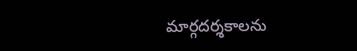మార్గదర్శకాలను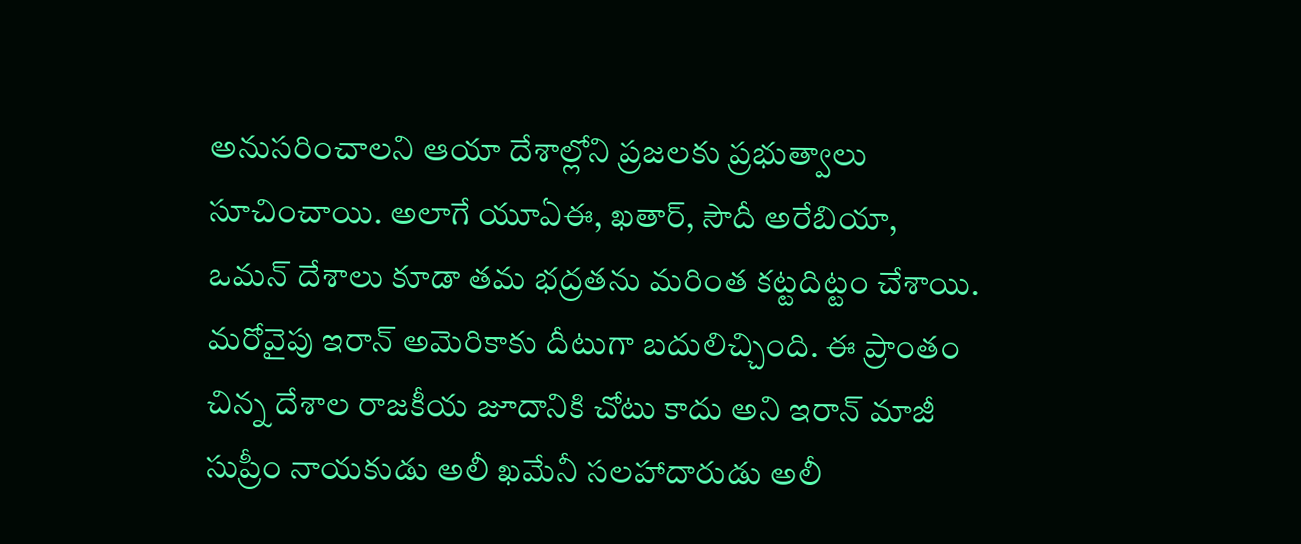అనుసరించాలని ఆయా దేశాల్లోని ప్రజలకు ప్రభుత్వాలు సూచించాయి. అలాగే యూఏఈ, ఖతార్, సౌదీ అరేబియా, ఒమన్ దేశాలు కూడా తమ భద్రతను మరింత కట్టదిట్టం చేశాయి.
మరోవైపు ఇరాన్ అమెరికాకు దీటుగా బదులిచ్చింది. ఈ ప్రాంతం చిన్న దేశాల రాజకీయ జూదానికి చోటు కాదు అని ఇరాన్ మాజీ సుప్రీం నాయకుడు అలీ ఖమేనీ సలహాదారుడు అలీ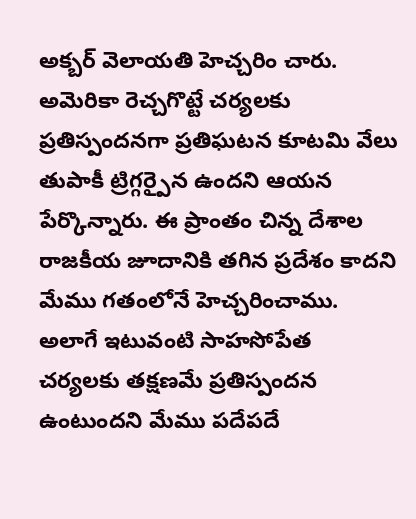అక్బర్ వెలాయతి హెచ్చరిం చారు. అమెరికా రెచ్చగొట్టే చర్యలకు ప్రతిస్పందనగా ప్రతిఘటన కూటమి వేలు తుపాకీ ట్రిగ్గర్పైన ఉందని ఆయన పేర్కొన్నారు. ఈ ప్రాంతం చిన్న దేశాల రాజకీయ జూదానికి తగిన ప్రదేశం కాదని మేము గతంలోనే హెచ్చరించాము. అలాగే ఇటువంటి సాహసోపేత చర్యలకు తక్షణమే ప్రతిస్పందన ఉంటుందని మేము పదేపదే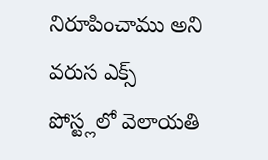నిరూపించాము అని వరుస ఎక్స్ పోస్ట్లలో వెలాయతి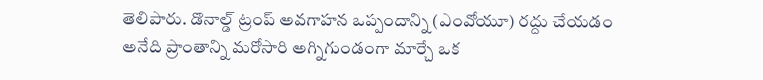తెలిపారు. డొనాల్డ్ ట్రంప్ అవగాహన ఒప్పందాన్ని (ఎంవోయూ) రద్దు చేయడం అనేది ప్రాంతాన్ని మరోసారి అగ్నిగుండంగా మార్చే ఒక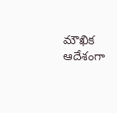మౌఖిక ఆదేశంగా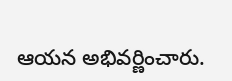ఆయన అభివర్ణించారు.